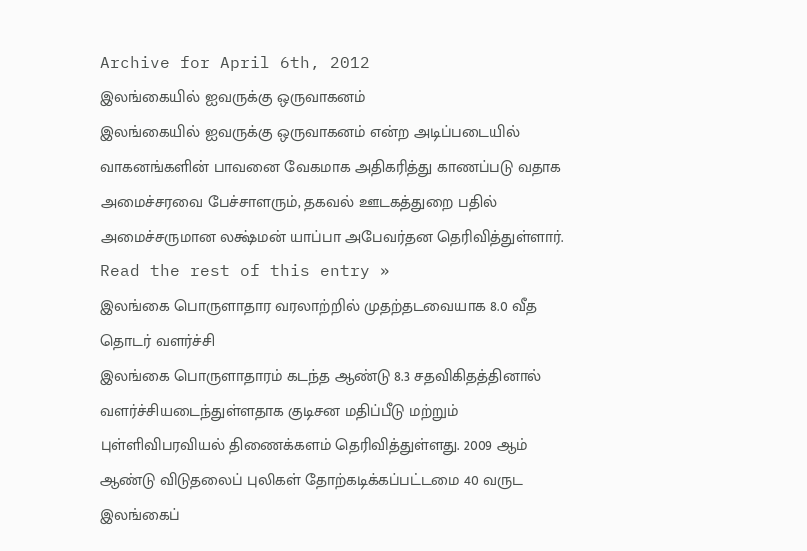Archive for April 6th, 2012
இலங்கையில் ஐவருக்கு ஒருவாகனம்
இலங்கையில் ஐவருக்கு ஒருவாகனம் என்ற அடிப்படையில் வாகனங்களின் பாவனை வேகமாக அதிகரித்து காணப்படு வதாக அமைச்சரவை பேச்சாளரும், தகவல் ஊடகத்துறை பதில் அமைச்சருமான லக்ஷ்மன் யாப்பா அபேவர்தன தெரிவித்துள்ளார். Read the rest of this entry »
இலங்கை பொருளாதார வரலாற்றில் முதற்தடவையாக 8.0 வீத தொடர் வளர்ச்சி
இலங்கை பொருளாதாரம் கடந்த ஆண்டு 8.3 சதவிகிதத்தினால் வளர்ச்சியடைந்துள்ளதாக குடிசன மதிப்பீடு மற்றும் புள்ளிவிபரவியல் திணைக்களம் தெரிவித்துள்ளது. 2009 ஆம் ஆண்டு விடுதலைப் புலிகள் தோற்கடிக்கப்பட்டமை 40 வருட இலங்கைப்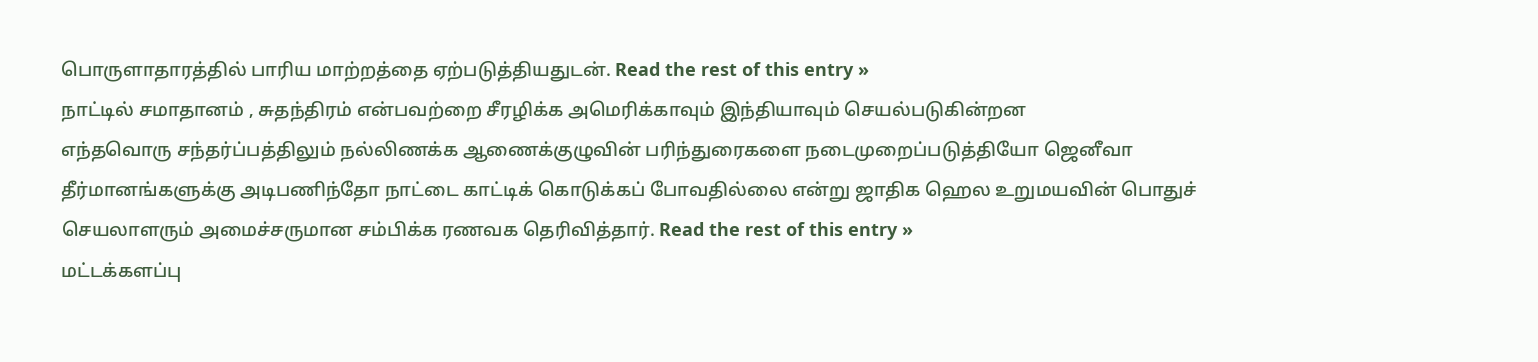பொருளாதாரத்தில் பாரிய மாற்றத்தை ஏற்படுத்தியதுடன். Read the rest of this entry »
நாட்டில் சமாதானம் , சுதந்திரம் என்பவற்றை சீரழிக்க அமெரிக்காவும் இந்தியாவும் செயல்படுகின்றன
எந்தவொரு சந்தர்ப்பத்திலும் நல்லிணக்க ஆணைக்குழுவின் பரிந்துரைகளை நடைமுறைப்படுத்தியோ ஜெனீவா தீர்மானங்களுக்கு அடிபணிந்தோ நாட்டை காட்டிக் கொடுக்கப் போவதில்லை என்று ஜாதிக ஹெல உறுமயவின் பொதுச் செயலாளரும் அமைச்சருமான சம்பிக்க ரணவக தெரிவித்தார். Read the rest of this entry »
மட்டக்களப்பு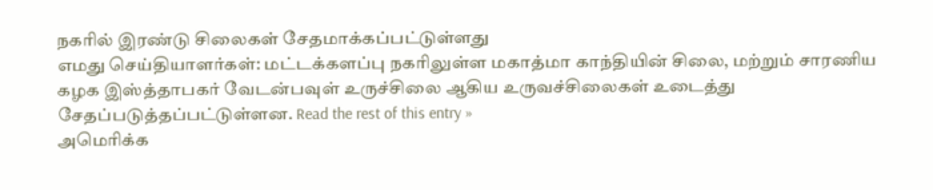நகரில் இரண்டு சிலைகள் சேதமாக்கப்பட்டுள்ளது
எமது செய்தியாளர்கள்: மட்டக்களப்பு நகரிலுள்ள மகாத்மா காந்தியின் சிலை, மற்றும் சாரணிய கழக இஸ்த்தாபகர் வேடன்பவுள் உருச்சிலை ஆகிய உருவச்சிலைகள் உடைத்து சேதப்படுத்தப்பட்டுள்ளன. Read the rest of this entry »
அமெரிக்க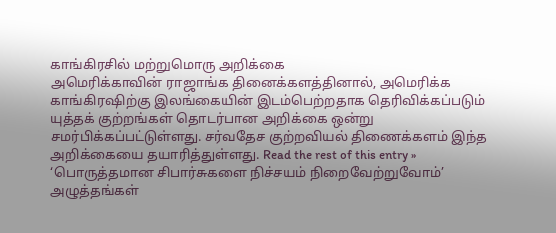காங்கிரசில் மற்றுமொரு அறிக்கை
அமெரிக்காவின் ராஜாங்க தினைக்களத்தினால், அமெரிக்க காங்கிரஷிற்கு இலங்கையின் இடம்பெற்றதாக தெரிவிக்கப்படும் யுத்தக் குற்றங்கள் தொடர்பான அறிக்கை ஒன்று சமர்பிக்கப்பட்டுள்ளது. சர்வதேச குற்றவியல் திணைக்களம் இந்த அறிக்கையை தயாரித்துள்ளது. Read the rest of this entry »
‘பொருத்தமான சிபார்சுகளை நிச்சயம் நிறைவேற்றுவோம்’
அழுத்தங்கள்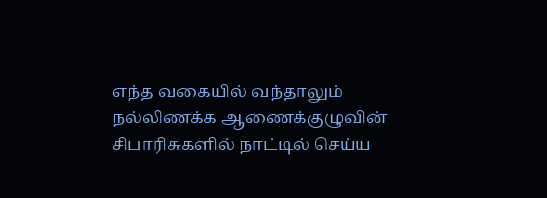எந்த வகையில் வந்தாலும் நல்லிணக்க ஆணைக்குழுவின் சிபாரிசுகளில் நாட்டில் செய்ய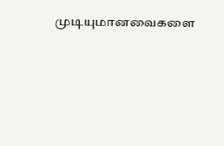முடியுமானவைகளை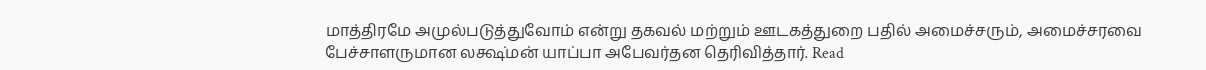மாத்திரமே அமுல்படுத்துவோம் என்று தகவல் மற்றும் ஊடகத்துறை பதில் அமைச்சரும், அமைச்சரவை பேச்சாளருமான லக்ஷ்மன் யாப்பா அபேவர்தன தெரிவித்தார். Read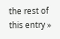the rest of this entry »